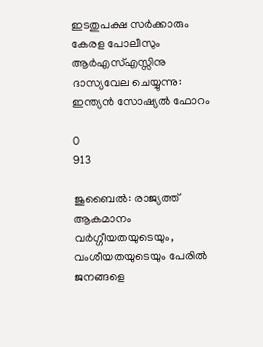ഇടതുപക്ഷ സർക്കാരും കേരള പോലീസും ആർഎസ്എസ്സിനു ദാസ്യവേല ചെയ്യുന്നു: ഇന്ത്യൻ സോഷ്യൽ ഫോറം

0
913

ജുബൈൽ: രാജ്യത്ത് ആകമാനം വർഗ്ഗീയതയുടെയും, വംശീയതയുടെയും പേരിൽ ജനങ്ങളെ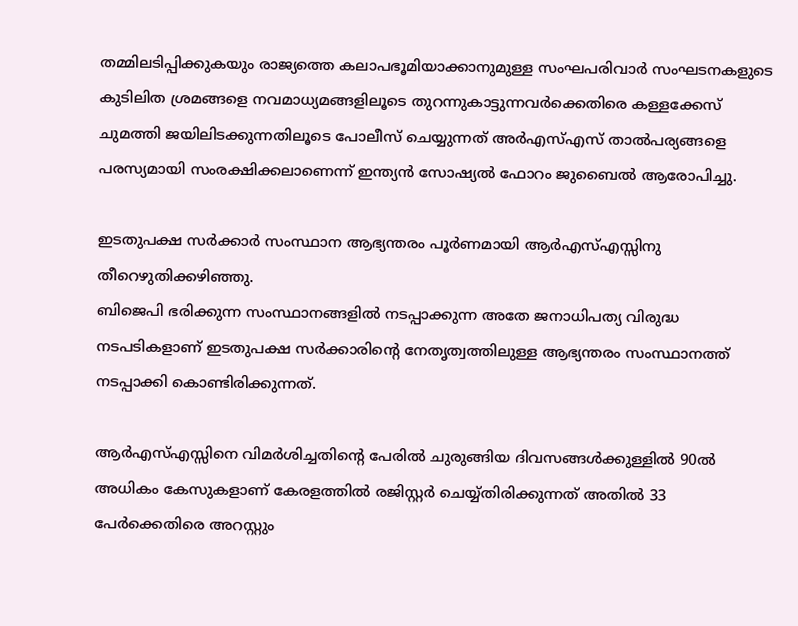തമ്മിലടിപ്പിക്കുകയും രാജ്യത്തെ കലാപഭൂമിയാക്കാനുമുള്ള സംഘപരിവാർ സംഘടനകളുടെ കുടിലിത ശ്രമങ്ങളെ നവമാധ്യമങ്ങളിലൂടെ തുറന്നുകാട്ടുന്നവർക്കെതിരെ കള്ളക്കേസ് ചുമത്തി ജയിലിടക്കുന്നതിലൂടെ പോലീസ് ചെയ്യുന്നത് അർഎസ്എസ് താൽപര്യങ്ങളെ പരസ്യമായി സംരക്ഷിക്കലാണെന്ന് ഇന്ത്യൻ സോഷ്യൽ ഫോറം ജുബൈൽ ആരോപിച്ചു.

ഇടതുപക്ഷ സർക്കാർ സംസ്ഥാന ആഭ്യന്തരം പൂർണമായി ആർഎസ്എസ്സിനു തീറെഴുതിക്കഴിഞ്ഞു.
ബിജെപി ഭരിക്കുന്ന സംസ്ഥാനങ്ങളിൽ നടപ്പാക്കുന്ന അതേ ജനാധിപത്യ വിരുദ്ധ നടപടികളാണ് ഇടതുപക്ഷ സർക്കാരിൻ്റെ നേതൃത്വത്തിലുള്ള ആഭ്യന്തരം സംസ്ഥാനത്ത് നടപ്പാക്കി കൊണ്ടിരിക്കുന്നത്.

ആർഎസ്എസ്സിനെ വിമർശിച്ചതിൻ്റെ പേരിൽ ചുരുങ്ങിയ ദിവസങ്ങൾക്കുള്ളിൽ 90ൽ അധികം കേസുകളാണ് കേരളത്തിൽ രജിസ്റ്റർ ചെയ്യ്തിരിക്കുന്നത് അതിൽ 33 പേർക്കെതിരെ അറസ്റ്റും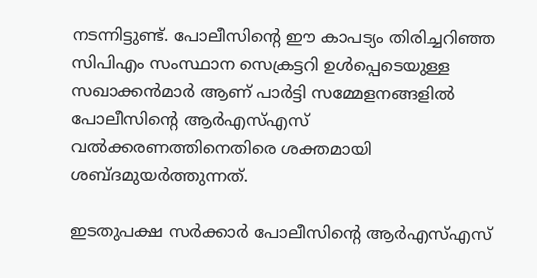നടന്നിട്ടുണ്ട്. പോലീസിൻ്റെ ഈ കാപട്യം തിരിച്ചറിഞ്ഞ സിപിഎം സംസ്ഥാന സെക്രട്ടറി ഉൾപ്പെടെയുള്ള സഖാക്കൻമാർ ആണ് പാർട്ടി സമ്മേളനങ്ങളിൽ പോലീസിൻ്റെ ആർഎസ്എസ് വൽക്കരണത്തിനെതിരെ ശക്തമായി ശബ്ദമുയർത്തുന്നത്.

ഇടതുപക്ഷ സർക്കാർ പോലീസിൻ്റെ ആർഎസ്എസ്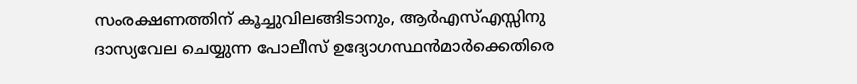സംരക്ഷണത്തിന് കൂച്ചുവിലങ്ങിടാനും, ആർഎസ്എസ്സിനു ദാസ്യവേല ചെയ്യുന്ന പോലീസ് ഉദ്യോഗസ്ഥൻമാർക്കെതിരെ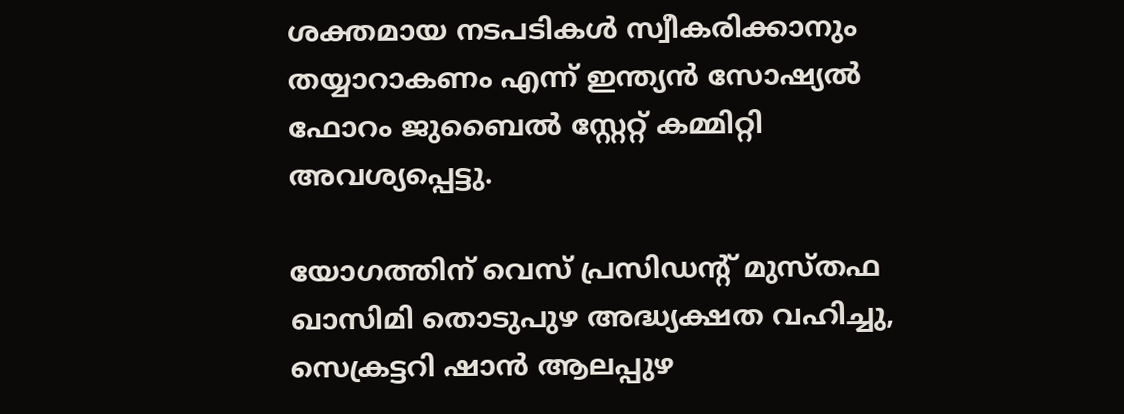ശക്തമായ നടപടികൾ സ്വീകരിക്കാനും തയ്യാറാകണം എന്ന് ഇന്ത്യൻ സോഷ്യൽ ഫോറം ജുബൈൽ സ്റ്റേറ്റ് കമ്മിറ്റി അവശ്യപ്പെട്ടു.

യോഗത്തിന് വെസ് പ്രസിഡൻ്റ് മുസ്തഫ ഖാസിമി തൊടുപുഴ അദ്ധ്യക്ഷത വഹിച്ചു, സെക്രട്ടറി ഷാൻ ആലപ്പുഴ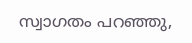സ്വാഗതം പറഞ്ഞു,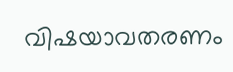വിഷയാവതരണം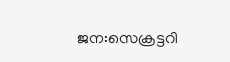ജന:സെക്രട്ടറി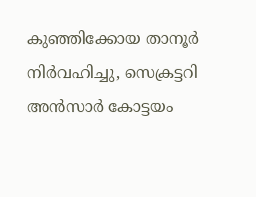കുഞ്ഞിക്കോയ താനൂർ നിർവഹിച്ചു, സെക്രട്ടറി അൻസാർ കോട്ടയം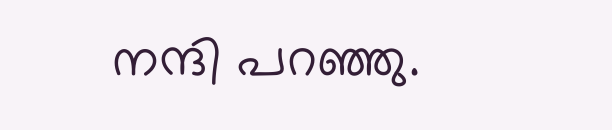നന്ദി പറഞ്ഞു.